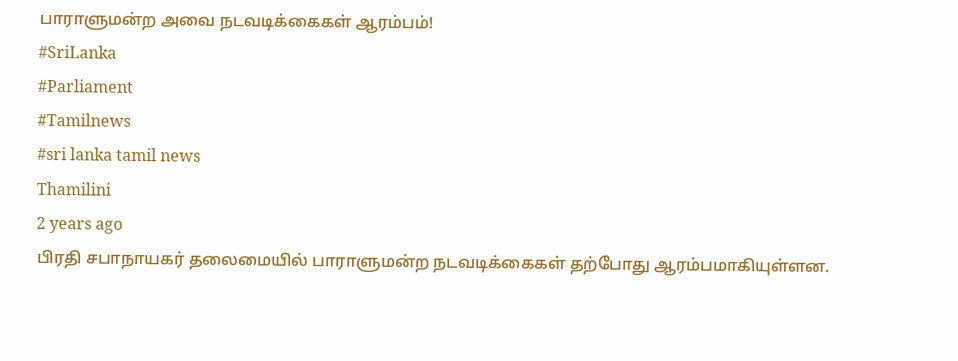பாராளுமன்ற அவை நடவடிக்கைகள் ஆரம்பம்!
#SriLanka
#Parliament
#Tamilnews
#sri lanka tamil news
Thamilini
2 years ago
பிரதி சபாநாயகர் தலைமையில் பாராளுமன்ற நடவடிக்கைகள் தற்போது ஆரம்பமாகியுள்ளன.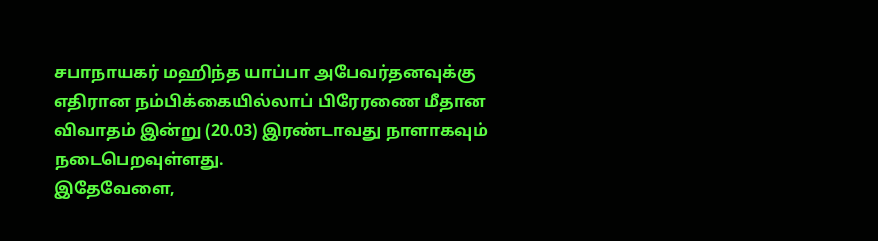சபாநாயகர் மஹிந்த யாப்பா அபேவர்தனவுக்கு எதிரான நம்பிக்கையில்லாப் பிரேரணை மீதான விவாதம் இன்று (20.03) இரண்டாவது நாளாகவும் நடைபெறவுள்ளது.
இதேவேளை,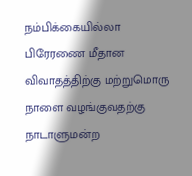நம்பிக்கையில்லா பிரேரணை மீதான விவாதத்திற்கு மற்றுமொரு நாளை வழங்குவதற்கு நாடாளுமன்ற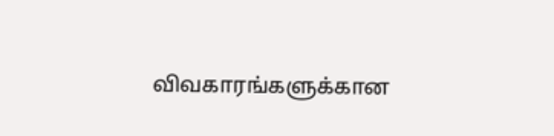விவகாரங்களுக்கான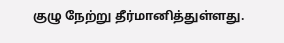குழு நேற்று தீர்மானித்துள்ளது.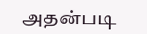அதன்படி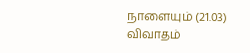நாளையும் (21.03) விவாதம்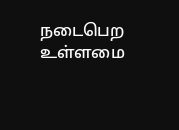நடைபெற உள்ளமை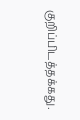குறிப்பிடத்தக்கது.